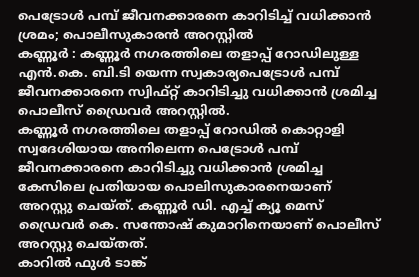പെട്രോൾ പമ്പ് ജീവനക്കാരനെ കാറിടിച്ച് വധിക്കാൻ ശ്രമം; പൊലീസുകാരൻ അറസ്റ്റിൽ
കണ്ണൂർ : കണ്ണൂർ നഗരത്തിലെ തളാപ്പ് റോഡിലുള്ള എൻ.കെ. ബി.ടി യെന്ന സ്വകാര്യപെട്രോൾ പമ്പ് ജീവനക്കാരനെ സ്വിഫ്റ്റ് കാറിടിച്ചു വധിക്കാൻ ശ്രമിച്ച പൊലീസ് ഡ്രൈവർ അറസ്റ്റിൽ.
കണ്ണൂർ നഗരത്തിലെ തളാപ്പ് റോഡിൽ കൊറ്റാളി സ്വദേശിയായ അനിലെന്ന പെട്രോൾ പമ്പ് ജീവനക്കാരനെ കാറിടിച്ചു വധിക്കാൻ ശ്രമിച്ച കേസിലെ പ്രതിയായ പൊലിസുകാരനെയാണ് അറസ്റ്റു ചെയ്ത്. കണ്ണൂർ ഡി. എച്ച് ക്യൂ മെസ് ഡ്രൈവർ കെ. സന്തോഷ് കുമാറിനെയാണ് പൊലീസ് അറസ്റ്റു ചെയ്തത്.
കാറിൽ ഫുൾ ടാങ്ക്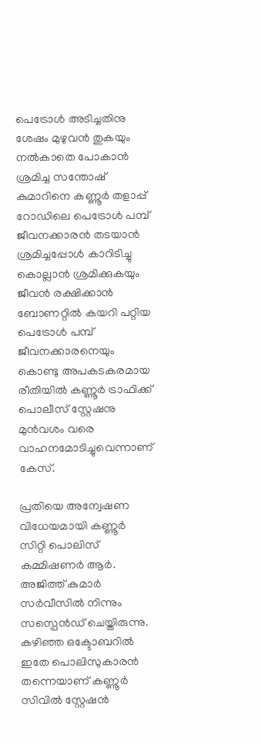പെട്രോൾ അടിച്ചതിനു ശേഷം മുഴുവൻ തുകയും നൽകാതെ പോകാൻ ശ്രമിച്ച സന്തോഷ് കുമാറിനെ കണ്ണൂർ തളാപ്പ് റോഡിലെ പെട്രോൾ പമ്പ് ജീവനക്കാരൻ തടയാൻ ശ്രമിച്ചപ്പോൾ കാറിടിച്ചു കൊല്ലാൻ ശ്രമിക്കുകയും ജീവൻ രക്ഷിക്കാൻ ബോണറ്റിൽ കയറി പറ്റിയ പെട്രോൾ പമ്പ് ജീവനക്കാരനെയും കൊണ്ടു അപകടകരമായ രീതിയിൽ കണ്ണൂർ ട്രാഫിക്ക് പൊലീസ് സ്റ്റേഷനു മുൻവശം വരെ വാഹനമോടിച്ചുവെന്നാണ് കേസ്.

പ്രതിയെ അന്വേഷണ വിധേയമായി കണ്ണൂർ സിറ്റി പൊലിസ് കമ്മിഷണർ ആർ. അജിത്ത് കുമാർ സർവീസിൽ നിന്നും സസ്പെൻഡ് ചെയ്തിരുന്നു. കഴിഞ്ഞ ഒക്ടോബറിൽ ഇതേ പൊലിസുകാരൻ തന്നെയാണ് കണ്ണൂർ സിവിൽ സ്റ്റേഷൻ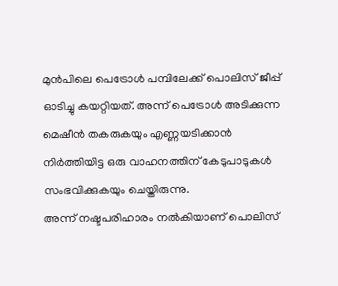മുൻപിലെ പെട്രോൾ പമ്പിലേക്ക് പൊലിസ് ജീപ്പ് ഓടിച്ചു കയറ്റിയത്. അന്ന് പെട്രോൾ അടിക്കുന്ന മെഷീൻ തകരുകയും എണ്ണയടിക്കാൻ നിർത്തിയിട്ട ഒരു വാഹനത്തിന് കേടുപാടുകൾ സംഭവിക്കുകയും ചെയ്തിരുന്നു.
അന്ന് നഷ്ടപരിഹാരം നൽകിയാണ് പൊലിസ്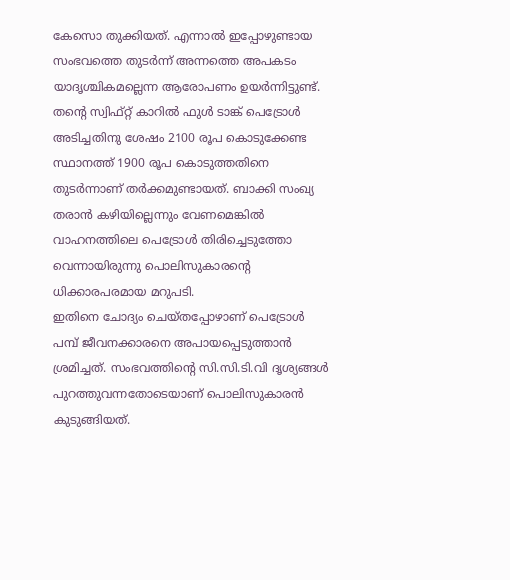കേസൊ തുക്കിയത്. എന്നാൽ ഇപ്പോഴുണ്ടായ സംഭവത്തെ തുടർന്ന് അന്നത്തെ അപകടം യാദൃശ്ചികമല്ലെന്ന ആരോപണം ഉയർന്നിട്ടുണ്ട്. തൻ്റെ സ്വിഫ്റ്റ് കാറിൽ ഫുൾ ടാങ്ക് പെട്രോൾ അടിച്ചതിനു ശേഷം 2100 രൂപ കൊടുക്കേണ്ട സ്ഥാനത്ത് 1900 രൂപ കൊടുത്തതിനെ തുടർന്നാണ് തർക്കമുണ്ടായത്. ബാക്കി സംഖ്യ തരാൻ കഴിയില്ലെന്നും വേണമെങ്കിൽ വാഹനത്തിലെ പെട്രോൾ തിരിച്ചെടുത്തോ വെന്നായിരുന്നു പൊലിസുകാരൻ്റെ ധിക്കാരപരമായ മറുപടി.
ഇതിനെ ചോദ്യം ചെയ്തപ്പോഴാണ് പെട്രോൾ പമ്പ് ജീവനക്കാരനെ അപായപ്പെടുത്താൻ ശ്രമിച്ചത്. സംഭവത്തിൻ്റെ സി.സി.ടി.വി ദൃശ്യങ്ങൾ പുറത്തുവന്നതോടെയാണ് പൊലിസുകാരൻ കുടുങ്ങിയത്.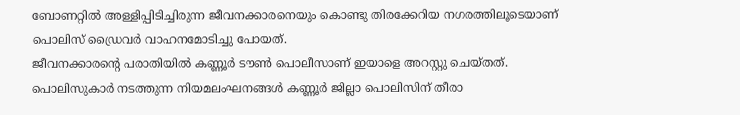ബോണറ്റിൽ അള്ളിപ്പിടിച്ചിരുന്ന ജീവനക്കാരനെയും കൊണ്ടു തിരക്കേറിയ നഗരത്തിലൂടെയാണ് പൊലിസ് ഡ്രൈവർ വാഹനമോടിച്ചു പോയത്.
ജീവനക്കാരൻ്റെ പരാതിയിൽ കണ്ണൂർ ടൗൺ പൊലീസാണ് ഇയാളെ അറസ്റ്റു ചെയ്തത്. പൊലിസുകാർ നടത്തുന്ന നിയമലംഘനങ്ങൾ കണ്ണൂർ ജില്ലാ പൊലിസിന് തീരാ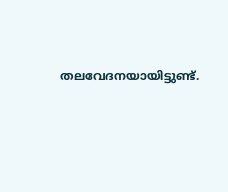തലവേദനയായിട്ടുണ്ട്.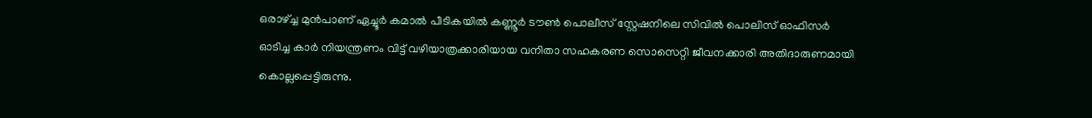ഒരാഴ്ച്ച മുൻപാണ് ഏച്ചൂർ കമാൽ പീടികയിൽ കണ്ണൂർ ടൗൺ പൊലീസ് സ്റ്റേഷനിലെ സിവിൽ പൊലിസ് ഓഫിസർ ഓടിച്ച കാർ നിയന്ത്രണം വിട്ട് വഴിയാത്രക്കാരിയായ വനിതാ സഹകരണ സൊസെറ്റി ജീവനക്കാരി അതിദാരുണമായി കൊല്ലപ്പെട്ടിരുന്നു.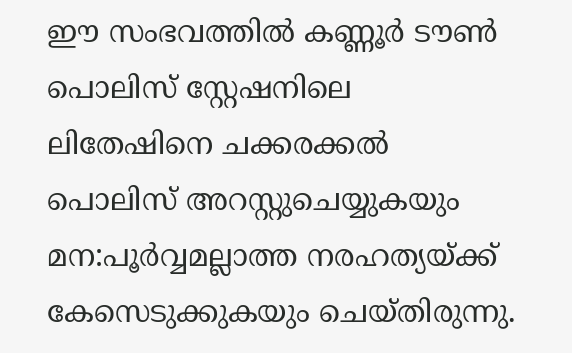ഈ സംഭവത്തിൽ കണ്ണൂർ ടൗൺ പൊലിസ് സ്റ്റേഷനിലെ ലിതേഷിനെ ചക്കരക്കൽ പൊലിസ് അറസ്റ്റുചെയ്യുകയും മന:പൂർവ്വമല്ലാത്ത നരഹത്യയ്ക്ക് കേസെടുക്കുകയും ചെയ്തിരുന്നു.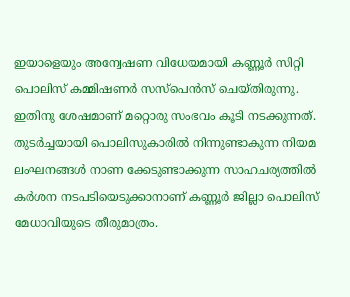ഇയാളെയും അന്വേഷണ വിധേയമായി കണ്ണൂർ സിറ്റി പൊലിസ് കമ്മിഷണർ സസ്പെൻസ് ചെയ്തിരുന്നു. ഇതിനു ശേഷമാണ് മറ്റൊരു സംഭവം കൂടി നടക്കുന്നത്. തുടർച്ചയായി പൊലിസുകാരിൽ നിന്നുണ്ടാകുന്ന നിയമ ലംഘനങ്ങൾ നാണ ക്കേടുണ്ടാക്കുന്ന സാഹചര്യത്തിൽ കർശന നടപടിയെടുക്കാനാണ് കണ്ണൂർ ജില്ലാ പൊലിസ് മേധാവിയുടെ തീരുമാത്രം.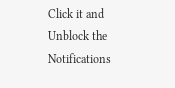Click it and Unblock the Notifications